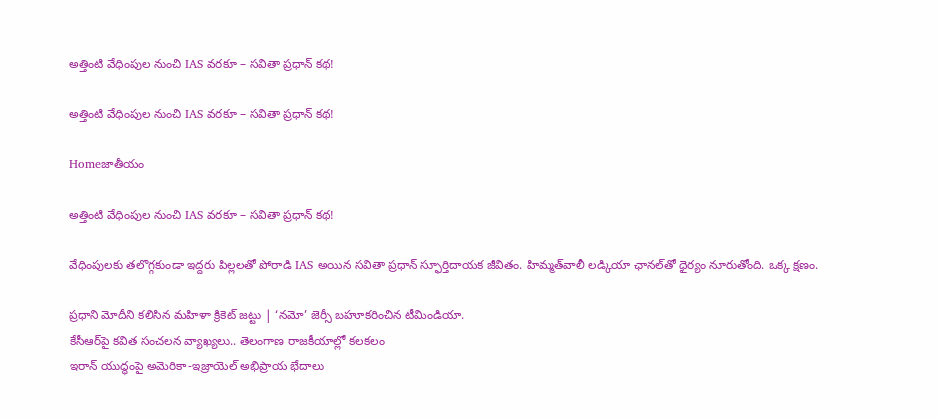అత్తింటి వేధింపుల నుంచి IAS వరకూ – సవితా ప్రధాన్ కథ!

అత్తింటి వేధింపుల నుంచి IAS వరకూ – సవితా ప్రధాన్ కథ!

Homeజాతీయం

అత్తింటి వేధింపుల నుంచి IAS వరకూ – సవితా ప్రధాన్ కథ!

వేధింపులకు తలొగ్గకుండా ఇద్దరు పిల్లలతో పోరాడి IAS అయిన సవితా ప్రధాన్ స్ఫూర్తిదాయక జీవితం. హిమ్మత్‌వాలీ లడ్కియా ఛానల్‌తో ధైర్యం నూరుతోంది. ఒక్క క్షణం.

ప్రధాని మోదీని కలిసిన మహిళా క్రికెట్ జట్టు | ‘నమో’ జెర్సీ బహూకరించిన టీమిండియా.
కేసీఆర్‌పై కవిత సంచలన వ్యాఖ్యలు.. తెలంగాణ రాజకీయాల్లో కలకలం
ఇరాన్ యుద్ధంపై అమెరికా-ఇజ్రాయెల్ అభిప్రాయ భేదాలు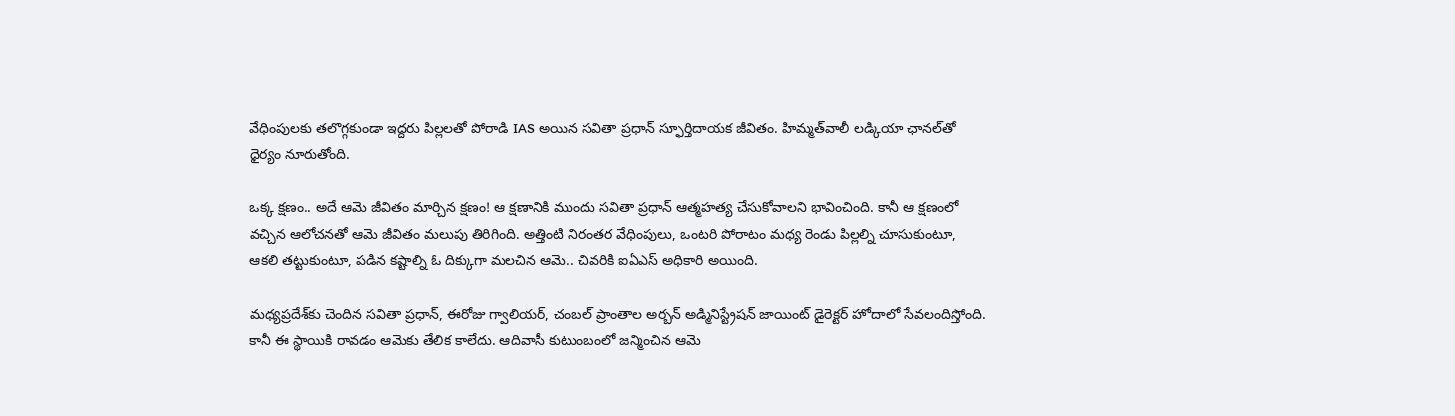వేధింపులకు తలొగ్గకుండా ఇద్దరు పిల్లలతో పోరాడి IAS అయిన సవితా ప్రధాన్ స్ఫూర్తిదాయక జీవితం. హిమ్మత్‌వాలీ లడ్కియా ఛానల్‌తో ధైర్యం నూరుతోంది.

ఒక్క క్షణం.. అదే ఆమె జీవితం మార్చిన క్షణం! ఆ క్షణానికి ముందు సవితా ప్రధాన్ ఆత్మహత్య చేసుకోవాలని భావించింది. కానీ ఆ క్షణంలో వచ్చిన ఆలోచనతో ఆమె జీవితం మలుపు తిరిగింది. అత్తింటి నిరంతర వేధింపులు, ఒంటరి పోరాటం మధ్య రెండు పిల్లల్ని చూసుకుంటూ, ఆకలి తట్టుకుంటూ, పడిన కష్టాల్ని ఓ దిక్కుగా మలచిన ఆమె.. చివరికి ఐఏఎస్‌ అధికారి అయింది.

మధ్యప్రదేశ్‌కు చెందిన సవితా ప్రధాన్, ఈరోజు గ్వాలియర్‌, చంబల్ ప్రాంతాల అర్బన్ అడ్మినిస్ట్రేషన్ జాయింట్ డైరెక్టర్ హోదాలో సేవలందిస్తోంది. కానీ ఈ స్థాయికి రావడం ఆమెకు తేలిక కాలేదు. ఆదివాసీ కుటుంబంలో జన్మించిన ఆమె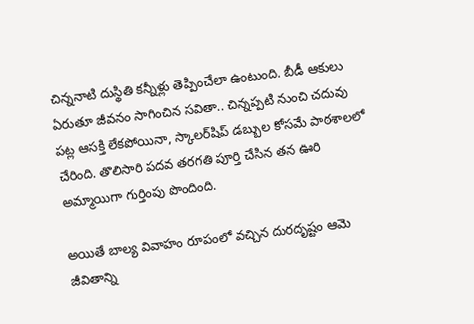చిన్ననాటి దుస్థితి కన్నీళ్లు తెప్పించేలా ఉంటుంది. బీడీ ఆకులు ఏరుతూ జీవనం సాగించిన సవితా.. చిన్నప్పటి నుంచి చదువు పట్ల ఆసక్తి లేకపోయినా, స్కాలర్‌షిప్‌ డబ్బుల కోసమే పాఠశాలలో చేరింది. తొలిసారి పదవ తరగతి పూర్తి చేసిన తన ఊరి అమ్మాయిగా గుర్తింపు పొందింది.

అయితే బాల్య వివాహం రూపంలో వచ్చిన దురదృష్టం ఆమె జీవితాన్ని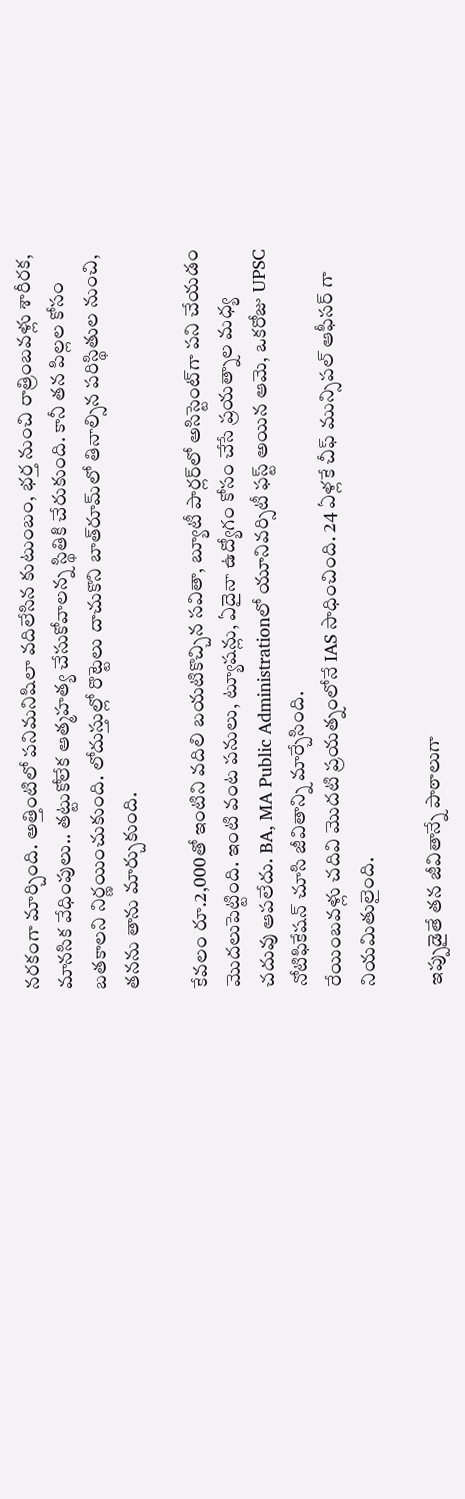నరకంగా మార్చింది. అత్తింటిలో పనిమనిషిలా వదిలేసిన కుటుంబం, భర్త నుంచి రాత్రింబవళ్లు శారీరక, మానసిక వేధింపులు.. తట్టుకోలేక ఆత్మహత్య చేసుకోవాలన్న స్థితికి చేరుకుంది. కానీ తన పిల్లల కోసం బతకాలని నిర్ణయించుకుంది. లోదుస్తుల్లో రొట్టెలు దాచుకొని బాత్‌రూమ్‌లో తినాల్సిన పరిస్థితుల నుంచి, తనను తాను మార్చుకుంది.

కేవలం రూ.2,000తో ఇంటిని వదిలి బయటికొచ్చిన సవితా, బ్యూటీ పార్లర్‌లో అసిస్టెంట్‌గా పని చేయడం మొదలుపెట్టింది. ఇంటి వంట పనులు, ట్యూషన్లు, ఏదైనా ఉద్యోగం కోసం చేసే ప్రయత్నాల మధ్య చదువు ఆపలేదు. BA, MA Public Administrationలో యూనివర్సిటీ ఫస్ట్‌ అయిన ఆమె, ఒకరోజు UPSC నోటిఫికేషన్ చూసి జీవితాన్ని మార్చేసింది.
రేయింబవళ్లు చదివి మొదటి ప్రయత్నంలోనే IAS సాధించింది. 24 ఏళ్లకే చీఫ్ మున్సిపల్ ఆఫీసర్ గా నియమితులైంది.

ఇప్పుడైతే తన జీవితాన్నే పాఠాలుగా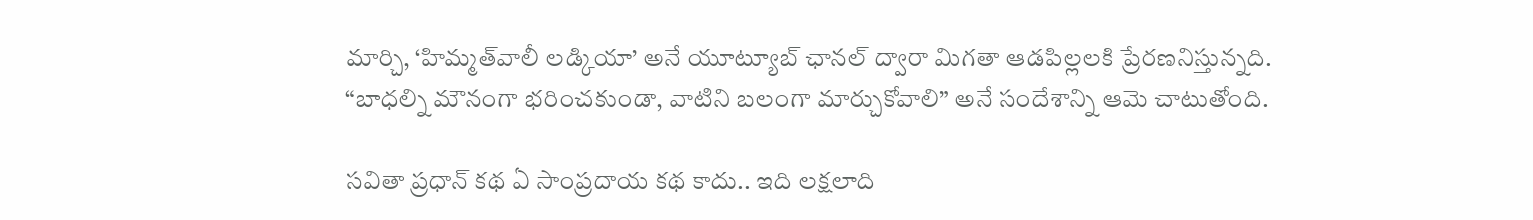మార్చి, ‘హిమ్మత్‌వాలీ లడ్కియా’ అనే యూట్యూబ్‌ ఛానల్ ద్వారా మిగతా ఆడపిల్లలకి ప్రేరణనిస్తున్నది. “బాధల్ని మౌనంగా భరించకుండా, వాటిని బలంగా మార్చుకోవాలి” అనే సందేశాన్ని ఆమె చాటుతోంది.

సవితా ప్రధాన్‌ కథ ఏ సాంప్రదాయ కథ కాదు.. ఇది లక్షలాది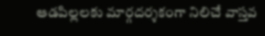ఆడపిల్లలకు మార్గదర్శకంగా నిలిచే వాస్తవ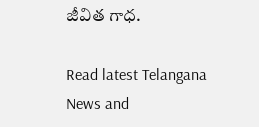జీవిత గాధ.

Read latest Telangana News and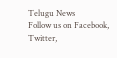Telugu News
Follow us on Facebook, Twitter,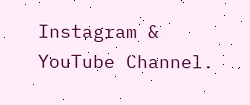Instagram & YouTube Channel.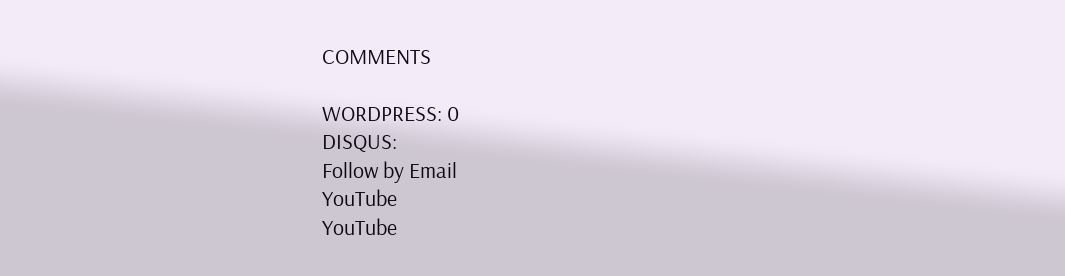COMMENTS

WORDPRESS: 0
DISQUS:
Follow by Email
YouTube
YouTube